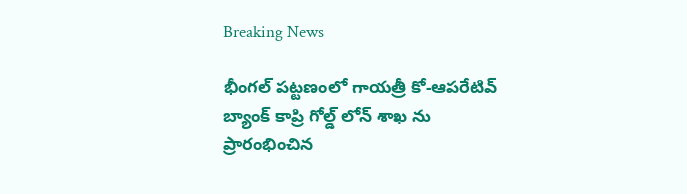Breaking News

భీంగల్ పట్టణంలో గాయత్రీ కో-ఆపరేటివ్ బ్యాంక్ కాప్రి గోల్డ్ లోన్ శాఖ ను ప్రారంభించిన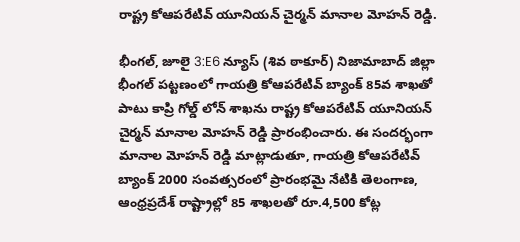రాష్ట్ర కోఆపరేటివ్ యూనియన్ చైర్మన్ మానాల మోహన్ రెడ్డి.

భీంగల్, జూలై 3:E6 న్యూస్ (శివ ఠాకూర్) నిజామాబాద్ జిల్లా భీంగల్ పట్టణంలో గాయత్రి కోఆపరేటివ్ బ్యాంక్ 85వ శాఖతో పాటు కాప్రి గోల్డ్ లోన్ శాఖను రాష్ట్ర కోఆపరేటివ్ యూనియన్ చైర్మన్ మానాల మోహన్ రెడ్డి ప్రారంభించారు. ఈ సందర్భంగా మానాల మోహన్ రెడ్డి మాట్లాడుతూ, గాయత్రి కోఆపరేటివ్ బ్యాంక్ 2000 సంవత్సరంలో ప్రారంభమై నేటికి తెలంగాణ, ఆంధ్రప్రదేశ్ రాష్ట్రాల్లో 85 శాఖలతో రూ.4,500 కోట్ల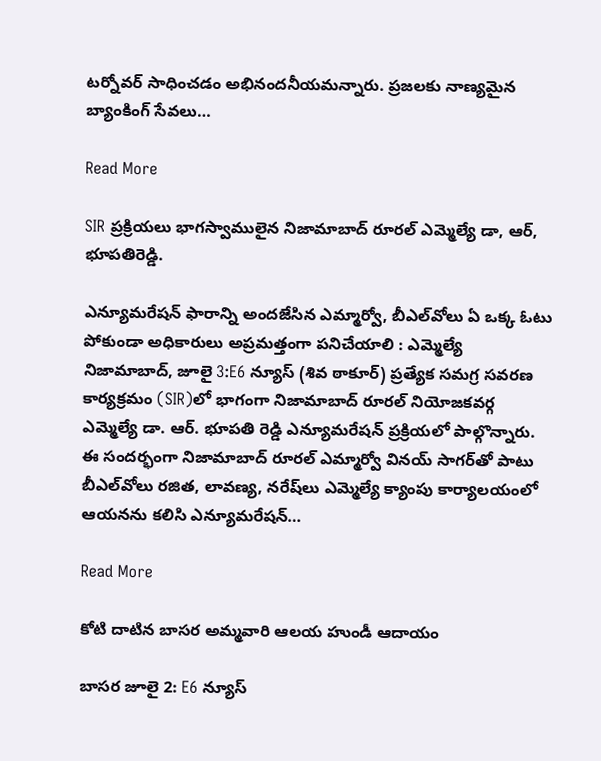టర్నోవర్ సాధించడం అభినందనీయమన్నారు. ప్రజలకు నాణ్యమైన బ్యాంకింగ్ సేవలు…

Read More

SIR ప్రక్రియలు భాగస్వాములైన నిజామాబాద్ రూరల్ ఎమ్మెల్యే డా, ఆర్, భూపతిరెడ్డి.

ఎన్యూమరేషన్ ఫారాన్ని అందజేసిన ఎమ్మార్వో, బీఎల్‌వోలు ఏ ఒక్క ఓటు పోకుండా అధికారులు అప్రమత్తంగా పనిచేయాలి : ఎమ్మెల్యే నిజామాబాద్, జూలై 3:E6 న్యూస్ (శివ ఠాకూర్) ప్రత్యేక సమగ్ర సవరణ కార్యక్రమం (SIR)లో భాగంగా నిజామాబాద్ రూరల్ నియోజకవర్గ ఎమ్మెల్యే డా. ఆర్. భూపతి రెడ్డి ఎన్యూమరేషన్ ప్రక్రియలో పాల్గొన్నారు. ఈ సందర్భంగా నిజామాబాద్ రూరల్ ఎమ్మార్వో వినయ్ సాగర్‌తో పాటు బీఎల్‌వోలు రజిత, లావణ్య, నరేష్‌లు ఎమ్మెల్యే క్యాంపు కార్యాలయంలో ఆయనను కలిసి ఎన్యూమరేషన్…

Read More

కోటి దాటిన బాసర అమ్మవారి ఆలయ హుండీ ఆదాయం

బాసర జూలై 2: E6 న్యూస్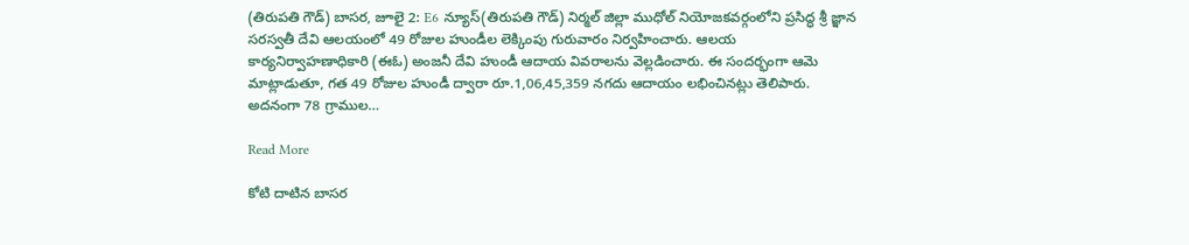(తిరుపతి గౌడ్) బాసర, జూలై 2: E6 న్యూస్(తిరుపతి గౌడ్) నిర్మల్ జిల్లా ముధోల్ నియోజకవర్గంలోని ప్రసిద్ధ శ్రీ జ్ఞాన సరస్వతీ దేవి ఆలయంలో 49 రోజుల హుండీల లెక్కింపు గురువారం నిర్వహించారు. ఆలయ కార్యనిర్వాహణాధికారి (ఈఓ) అంజనీ దేవి హుండీ ఆదాయ వివరాలను వెల్లడించారు. ఈ సందర్భంగా ఆమె మాట్లాడుతూ, గత 49 రోజుల హుండీ ద్వారా రూ.1,06,45,359 నగదు ఆదాయం లభించినట్లు తెలిపారు. అదనంగా 78 గ్రాముల…

Read More

కోటి దాటిన బాసర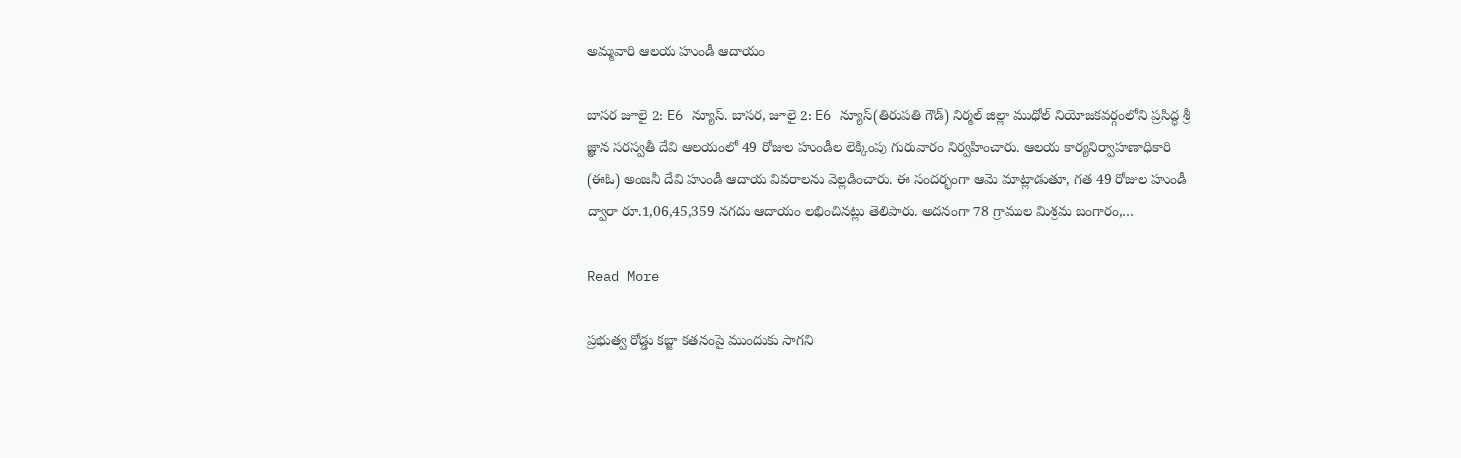అమ్మవారి ఆలయ హుండీ ఆదాయం

బాసర జూలై 2: E6 న్యూస్. బాసర, జూలై 2: E6 న్యూస్(తిరుపతి గౌడ్) నిర్మల్ జిల్లా ముధోల్ నియోజకవర్గంలోని ప్రసిద్ధ శ్రీ జ్ఞాన సరస్వతీ దేవి ఆలయంలో 49 రోజుల హుండీల లెక్కింపు గురువారం నిర్వహించారు. ఆలయ కార్యనిర్వాహణాధికారి (ఈఓ) అంజనీ దేవి హుండీ ఆదాయ వివరాలను వెల్లడించారు. ఈ సందర్భంగా ఆమె మాట్లాడుతూ, గత 49 రోజుల హుండీ ద్వారా రూ.1,06,45,359 నగదు ఆదాయం లభించినట్లు తెలిపారు. అదనంగా 78 గ్రాముల మిశ్రమ బంగారం,…

Read More

ప్రభుత్వ రోడ్డు కబ్జా కతనంపై ముందుకు సాగని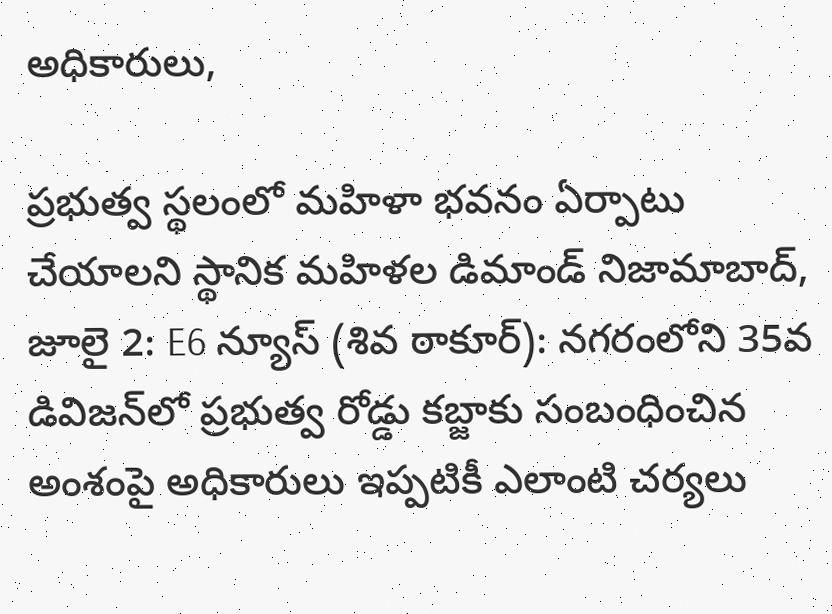అధికారులు,

ప్రభుత్వ స్థలంలో మహిళా భవనం ఏర్పాటు చేయాలని స్థానిక మహిళల డిమాండ్ నిజామాబాద్, జూలై 2: E6 న్యూస్ (శివ ఠాకూర్): నగరంలోని 35వ డివిజన్‌లో ప్రభుత్వ రోడ్డు కబ్జాకు సంబంధించిన అంశంపై అధికారులు ఇప్పటికీ ఎలాంటి చర్యలు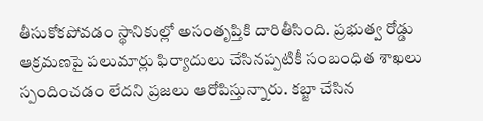తీసుకోకపోవడం స్థానికుల్లో అసంతృప్తికి దారితీసింది. ప్రభుత్వ రోడ్డు ఆక్రమణపై పలుమార్లు ఫిర్యాదులు చేసినప్పటికీ సంబంధిత శాఖలు స్పందించడం లేదని ప్రజలు ఆరోపిస్తున్నారు. కబ్జా చేసిన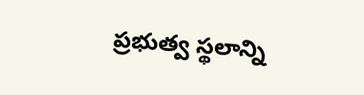ప్రభుత్వ స్థలాన్ని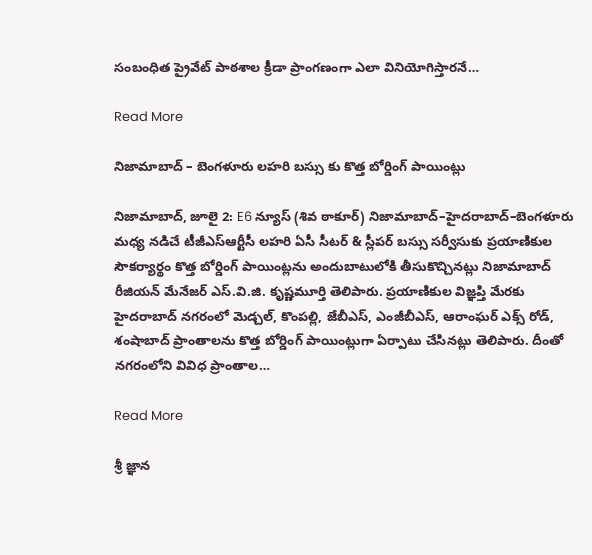సంబంధిత ప్రైవేట్ పాఠశాల క్రీడా ప్రాంగణంగా ఎలా వినియోగిస్తారనే…

Read More

నిజామాబాద్ – బెంగళూరు లహరి బస్సు కు కొత్త బోర్డింగ్ పాయింట్లు

నిజామాబాద్, జూలై 2: E6 న్యూస్ (శివ ఠాకూర్) నిజామాబాద్–హైదరాబాద్–బెంగళూరు మధ్య నడిచే టీజీఎస్ఆర్టీసీ లహరి ఏసీ సీటర్ & స్లీపర్ బస్సు సర్వీసుకు ప్రయాణికుల సౌకర్యార్థం కొత్త బోర్డింగ్ పాయింట్లను అందుబాటులోకి తీసుకొచ్చినట్లు నిజామాబాద్ రీజియన్ మేనేజర్ ఎస్.వి.జి. కృష్ణమూర్తి తెలిపారు. ప్రయాణికుల విజ్ఞప్తి మేరకు హైదరాబాద్ నగరంలో మెడ్చల్, కొంపల్లి, జేబీఎస్, ఎంజీబీఎస్, ఆరాంఘర్ ఎక్స్ రోడ్, శంషాబాద్ ప్రాంతాలను కొత్త బోర్డింగ్ పాయింట్లుగా ఏర్పాటు చేసినట్లు తెలిపారు. దీంతో నగరంలోని వివిధ ప్రాంతాల…

Read More

శ్రీ జ్ఞాన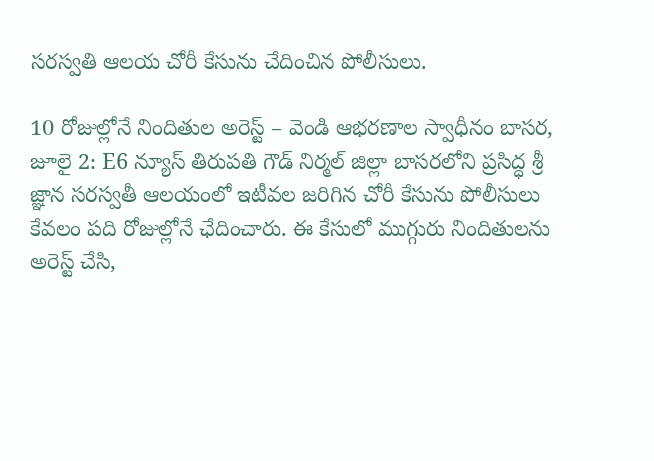సరస్వతి ఆలయ చోరీ కేసును చేదించిన పోలీసులు.

10 రోజుల్లోనే నిందితుల అరెస్ట్ – వెండి ఆభరణాల స్వాధీనం బాసర, జూలై 2: E6 న్యూస్ తిరుపతి గౌడ్ నిర్మల్ జిల్లా బాసరలోని ప్రసిద్ధ శ్రీ జ్ఞాన సరస్వతీ ఆలయంలో ఇటీవల జరిగిన చోరీ కేసును పోలీసులు కేవలం పది రోజుల్లోనే ఛేదించారు. ఈ కేసులో ముగ్గురు నిందితులను అరెస్ట్ చేసి,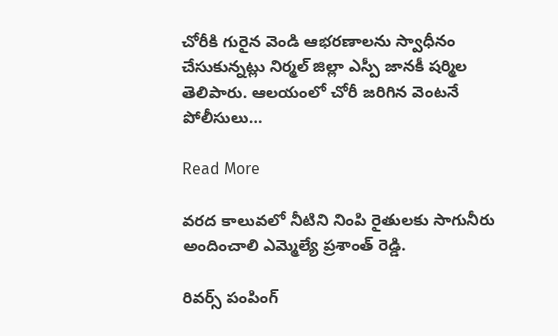చోరీకి గురైన వెండి ఆభరణాలను స్వాధీనం చేసుకున్నట్లు నిర్మల్ జిల్లా ఎస్పీ జానకీ షర్మిల తెలిపారు. ఆలయంలో చోరీ జరిగిన వెంటనే పోలీసులు…

Read More

వరద కాలువలో నీటిని నింపి రైతులకు సాగునీరు అందించాలి ఎమ్మెల్యే ప్రశాంత్ రెడ్డి.

రివర్స్ పంపింగ్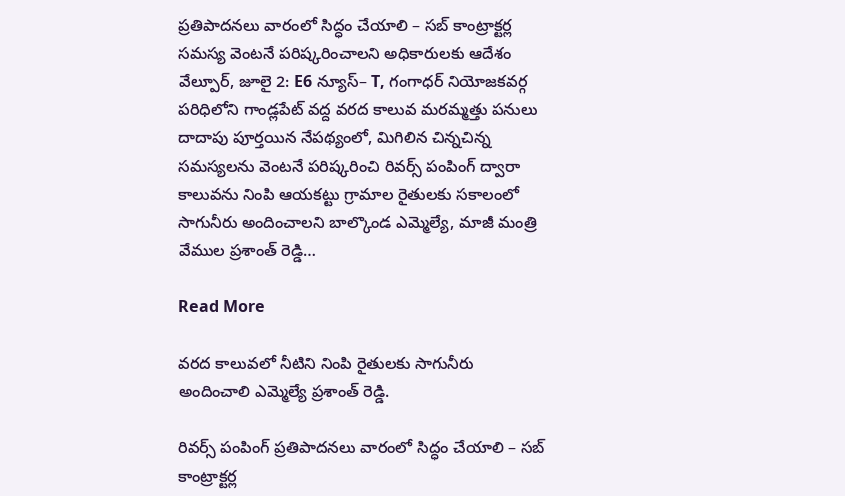ప్రతిపాదనలు వారంలో సిద్ధం చేయాలి – సబ్ కాంట్రాక్టర్ల సమస్య వెంటనే పరిష్కరించాలని అధికారులకు ఆదేశం వేల్పూర్, జూలై 2: E6 న్యూస్– T, గంగాధర్ నియోజకవర్గ పరిధిలోని గాండ్లపేట్ వద్ద వరద కాలువ మరమ్మత్తు పనులు దాదాపు పూర్తయిన నేపథ్యంలో, మిగిలిన చిన్నచిన్న సమస్యలను వెంటనే పరిష్కరించి రివర్స్ పంపింగ్ ద్వారా కాలువను నింపి ఆయకట్టు గ్రామాల రైతులకు సకాలంలో సాగునీరు అందించాలని బాల్కొండ ఎమ్మెల్యే, మాజీ మంత్రి వేముల ప్రశాంత్ రెడ్డి…

Read More

వరద కాలువలో నీటిని నింపి రైతులకు సాగునీరు అందించాలి ఎమ్మెల్యే ప్రశాంత్ రెడ్డి.

రివర్స్ పంపింగ్ ప్రతిపాదనలు వారంలో సిద్ధం చేయాలి – సబ్ కాంట్రాక్టర్ల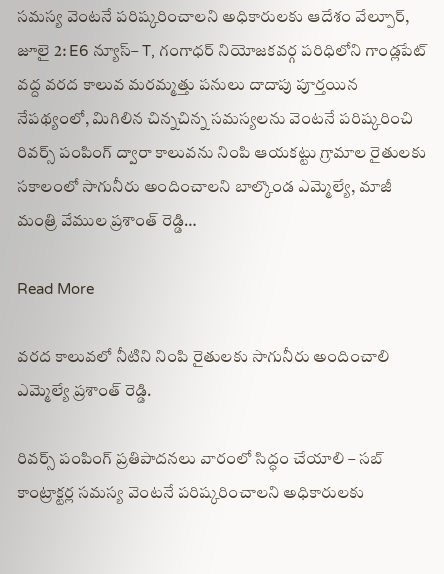సమస్య వెంటనే పరిష్కరించాలని అధికారులకు ఆదేశం వేల్పూర్, జూలై 2: E6 న్యూస్– T, గంగాధర్ నియోజకవర్గ పరిధిలోని గాండ్లపేట్ వద్ద వరద కాలువ మరమ్మత్తు పనులు దాదాపు పూర్తయిన నేపథ్యంలో, మిగిలిన చిన్నచిన్న సమస్యలను వెంటనే పరిష్కరించి రివర్స్ పంపింగ్ ద్వారా కాలువను నింపి ఆయకట్టు గ్రామాల రైతులకు సకాలంలో సాగునీరు అందించాలని బాల్కొండ ఎమ్మెల్యే, మాజీ మంత్రి వేముల ప్రశాంత్ రెడ్డి…

Read More

వరద కాలువలో నీటిని నింపి రైతులకు సాగునీరు అందించాలి ఎమ్మెల్యే ప్రశాంత్ రెడ్డి.

రివర్స్ పంపింగ్ ప్రతిపాదనలు వారంలో సిద్ధం చేయాలి – సబ్ కాంట్రాక్టర్ల సమస్య వెంటనే పరిష్కరించాలని అధికారులకు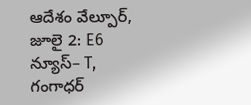ఆదేశం వేల్పూర్, జూలై 2: E6 న్యూస్– T, గంగాధర్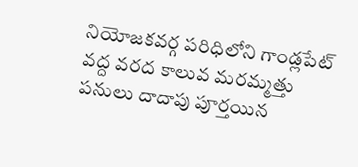నియోజకవర్గ పరిధిలోని గాండ్లపేట్ వద్ద వరద కాలువ మరమ్మత్తు పనులు దాదాపు పూర్తయిన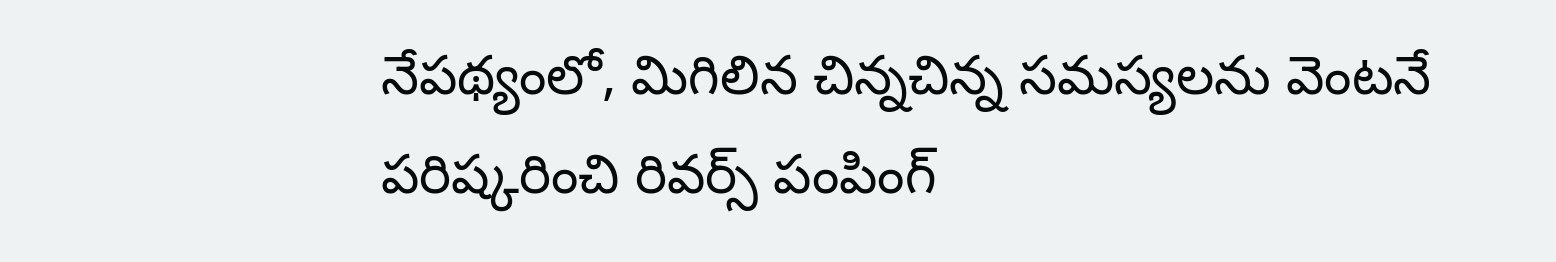నేపథ్యంలో, మిగిలిన చిన్నచిన్న సమస్యలను వెంటనే పరిష్కరించి రివర్స్ పంపింగ్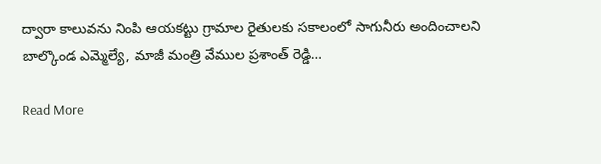ద్వారా కాలువను నింపి ఆయకట్టు గ్రామాల రైతులకు సకాలంలో సాగునీరు అందించాలని బాల్కొండ ఎమ్మెల్యే, మాజీ మంత్రి వేముల ప్రశాంత్ రెడ్డి…

Read More